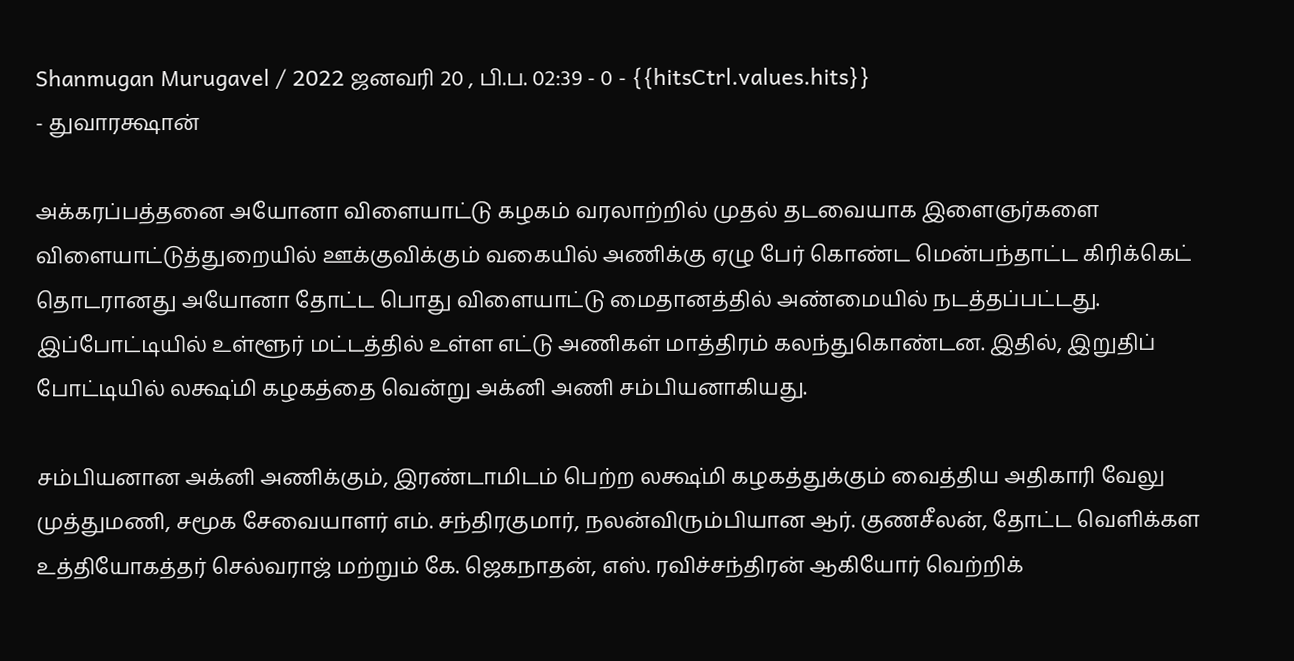Shanmugan Murugavel / 2022 ஜனவரி 20 , பி.ப. 02:39 - 0 - {{hitsCtrl.values.hits}}
- துவாரக்ஷான்

அக்கரப்பத்தனை அயோனா விளையாட்டு கழகம் வரலாற்றில் முதல் தடவையாக இளைஞர்களை விளையாட்டுத்துறையில் ஊக்குவிக்கும் வகையில் அணிக்கு ஏழு பேர் கொண்ட மென்பந்தாட்ட கிரிக்கெட் தொடரானது அயோனா தோட்ட பொது விளையாட்டு மைதானத்தில் அண்மையில் நடத்தப்பட்டது.
இப்போட்டியில் உள்ளூர் மட்டத்தில் உள்ள எட்டு அணிகள் மாத்திரம் கலந்துகொண்டன. இதில், இறுதிப் போட்டியில் லக்ஷ்மி கழகத்தை வென்று அக்னி அணி சம்பியனாகியது.

சம்பியனான அக்னி அணிக்கும், இரண்டாமிடம் பெற்ற லக்ஷ்மி கழகத்துக்கும் வைத்திய அதிகாரி வேலு முத்துமணி, சமூக சேவையாளர் எம். சந்திரகுமார், நலன்விரும்பியான ஆர். குணசீலன், தோட்ட வெளிக்கள உத்தியோகத்தர் செல்வராஜ் மற்றும் கே. ஜெகநாதன், எஸ். ரவிச்சந்திரன் ஆகியோர் வெற்றிக்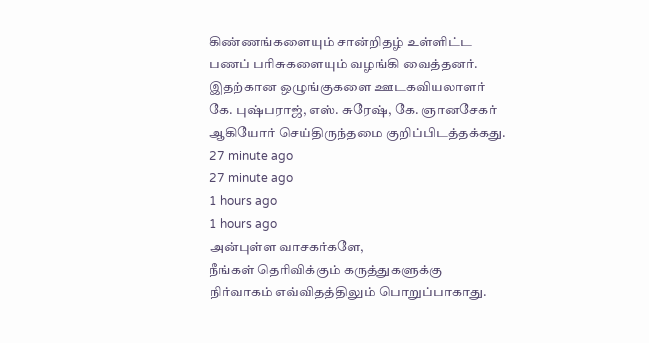கிண்ணங்களையும் சான்றிதழ் உள்ளிட்ட பணப் பரிசுகளையும் வழங்கி வைத்தனர்.
இதற்கான ஒழுங்குகளை ஊடகவியலாளர் கே. புஷ்பராஜ், எஸ். சுரேஷ், கே. ஞானசேகர் ஆகியோர் செய்திருந்தமை குறிப்பிடத்தக்கது.
27 minute ago
27 minute ago
1 hours ago
1 hours ago
அன்புள்ள வாசகர்களே,
நீங்கள் தெரிவிக்கும் கருத்துகளுக்கு நிர்வாகம் எவ்விதத்திலும் பொறுப்பாகாது.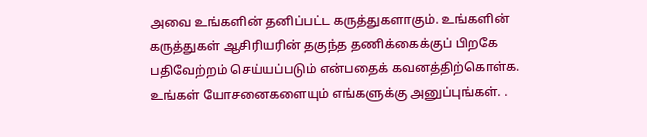அவை உங்களின் தனிப்பட்ட கருத்துகளாகும். உங்களின் கருத்துகள் ஆசிரியரின் தகுந்த தணிக்கைக்குப் பிறகே பதிவேற்றம் செய்யப்படும் என்பதைக் கவனத்திற்கொள்க. உங்கள் யோசனைகளையும் எங்களுக்கு அனுப்புங்கள். .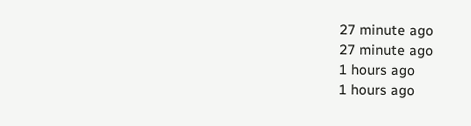27 minute ago
27 minute ago
1 hours ago
1 hours ago